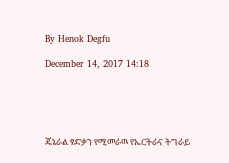By Henok Degfu

December 14, 2017 14:18





ጄኔራል ፃድቃን የሚመራዉ የኤርትራና ትግራይ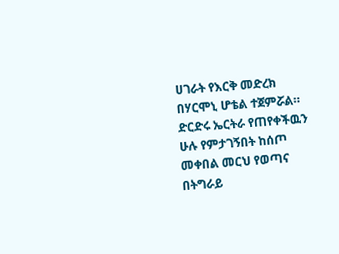ሀገራት የእርቅ መድረክ በሃርሞኒ ሆቴል ተጀምሯል። ድርድሩ ኤርትራ የጠየቀችዉን ሁሉ የምታገኝበት ከሰጦ መቀበል መርህ የወጣና በትግራይ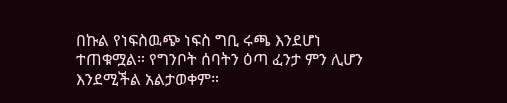በኩል የነፍስዉጭ ነፍስ ግቢ ሩጫ እንደሆነ ተጠቁሟል። የግንቦት ሰባትን ዕጣ ፈንታ ምን ሊሆን እንደሚችል አልታወቀም።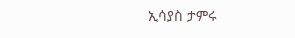ኢሳያስ ታምሩ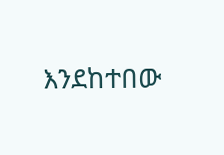እንደከተበው